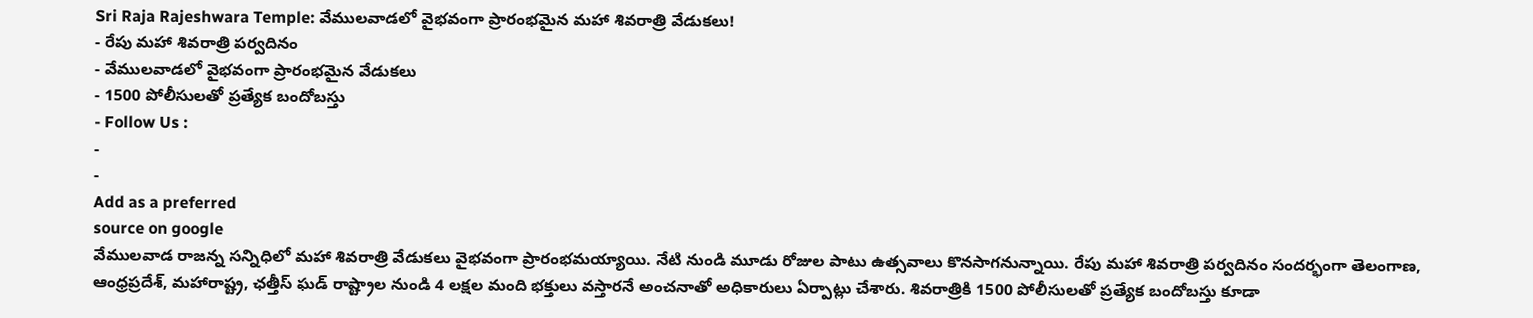Sri Raja Rajeshwara Temple: వేములవాడలో వైభవంగా ప్రారంభమైన మహా శివరాత్రి వేడుకలు!
- రేపు మహా శివరాత్రి పర్వదినం
- వేములవాడలో వైభవంగా ప్రారంభమైన వేడుకలు
- 1500 పోలీసులతో ప్రత్యేక బందోబస్తు
- Follow Us :
-
-
Add as a preferred
source on google
వేములవాడ రాజన్న సన్నిధిలో మహా శివరాత్రి వేడుకలు వైభవంగా ప్రారంభమయ్యాయి. నేటి నుండి మూడు రోజుల పాటు ఉత్సవాలు కొనసాగనున్నాయి. రేపు మహా శివరాత్రి పర్వదినం సందర్భంగా తెలంగాణ, ఆంధ్రప్రదేశ్, మహారాష్ట్ర, ఛత్తీస్ ఘడ్ రాష్ట్రాల నుండి 4 లక్షల మంది భక్తులు వస్తారనే అంచనాతో అధికారులు ఏర్పాట్లు చేశారు. శివరాత్రికి 1500 పోలీసులతో ప్రత్యేక బందోబస్తు కూడా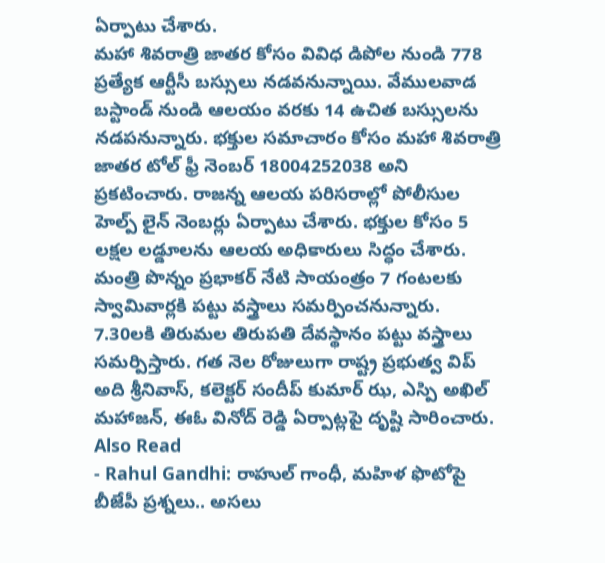ఏర్పాటు చేశారు.
మహా శివరాత్రి జాతర కోసం వివిధ డిపోల నుండి 778 ప్రత్యేక ఆర్టీసీ బస్సులు నడవనున్నాయి. వేములవాడ బస్టాండ్ నుండి ఆలయం వరకు 14 ఉచిత బస్సులను నడపనున్నారు. భక్తుల సమాచారం కోసం మహా శివరాత్రి జాతర టోల్ ఫ్రీ నెంబర్ 18004252038 అని ప్రకటించారు. రాజన్న ఆలయ పరిసరాల్లో పోలీసుల హెల్ప్ లైన్ నెంబర్లు ఏర్పాటు చేశారు. భక్తుల కోసం 5 లక్షల లడ్డూలను ఆలయ అధికారులు సిద్ధం చేశారు. మంత్రి పొన్నం ప్రభాకర్ నేటి సాయంత్రం 7 గంటలకు స్వామివార్లకి పట్టు వస్త్రాలు సమర్పించనున్నారు. 7.30లకి తిరుమల తిరుపతి దేవస్థానం పట్టు వస్త్రాలు సమర్పిస్తారు. గత నెల రోజులుగా రాష్ట్ర ప్రభుత్వ విప్ అది శ్రీనివాస్, కలెక్టర్ సందీప్ కుమార్ ఝ, ఎస్పి అఖిల్ మహాజన్, ఈఓ వినోద్ రెడ్డి ఏర్పాట్లపై దృష్టి సారించారు.
Also Read
- Rahul Gandhi: రాహుల్ గాంధీ, మహిళ ఫొటోపై బీజేపీ ప్రశ్నలు.. అసలు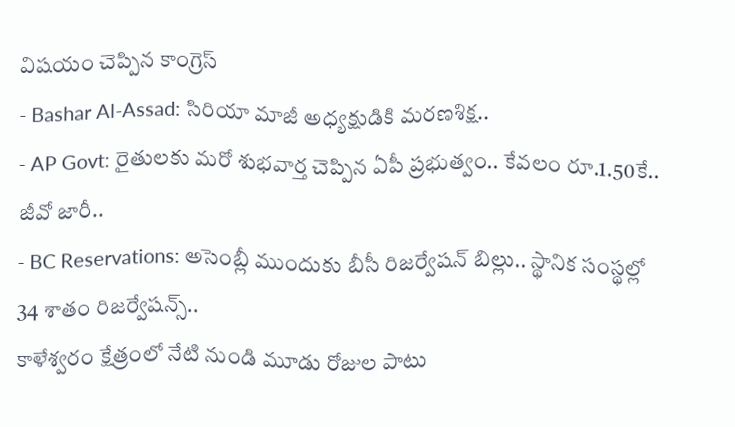విషయం చెప్పిన కాంగ్రెస్
- Bashar Al-Assad: సిరియా మాజీ అధ్యక్షుడికి మరణశిక్ష..
- AP Govt: రైతులకు మరో శుభవార్త చెప్పిన ఏపీ ప్రభుత్వం.. కేవలం రూ.1.50కే.. జీవో జారీ..
- BC Reservations: అసెంబ్లీ ముందుకు బీసీ రిజర్వేషన్ బిల్లు.. స్థానిక సంస్థల్లో 34 శాతం రిజర్వేషన్స్..
కాళేశ్వరం క్షేత్రంలో నేటి నుండి మూడు రోజుల పాటు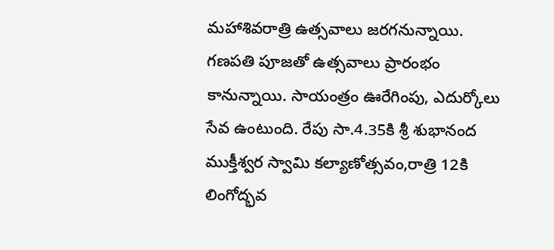మహాశివరాత్రి ఉత్సవాలు జరగనున్నాయి. గణపతి పూజతో ఉత్సవాలు ప్రారంభం కానున్నాయి. సాయంత్రం ఊరేగింపు, ఎదుర్కోలు సేవ ఉంటుంది. రేపు సా.4.35కి శ్రీ శుభానంద ముక్తీశ్వర స్వామి కల్యాణోత్సవం,రాత్రి 12కి లింగోద్భవ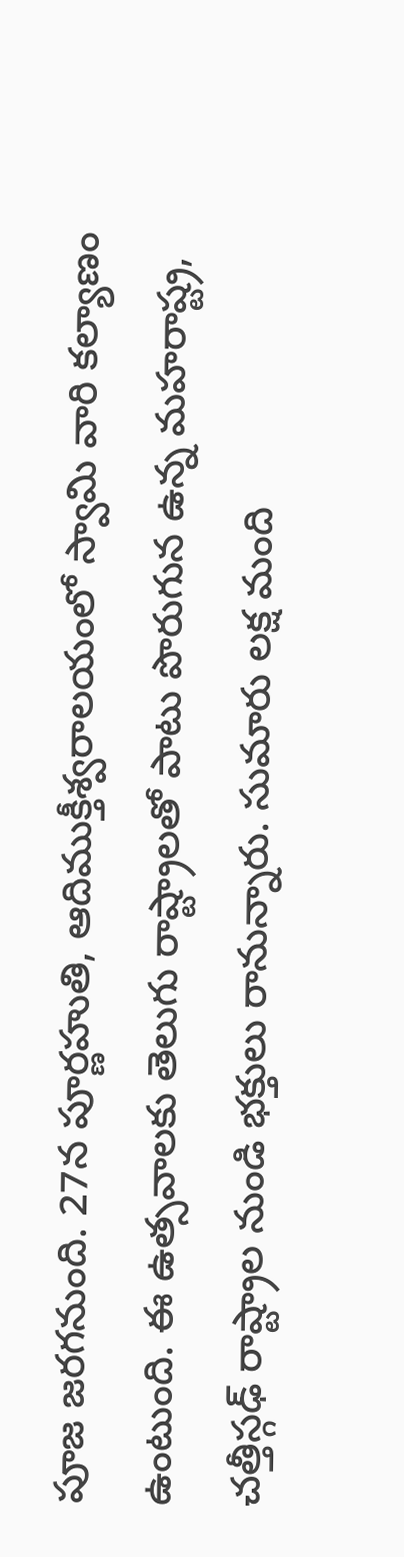పూజ జరగనుంది. 27న పూర్ణహుతి, ఆదిముక్తీశ్వరాలయంలో స్వామి వారి కల్యాణం ఉంటుంది. ఈ ఉత్సవాలకు తెలుగు రాష్ట్రాలతో పాటు పొరుగున ఉన్న మహరాష్ట్ర, చత్తీస్గఢ్ రాష్ట్రాల నుండి భక్తులు రానున్నారు. సుమారు లక్ష మంది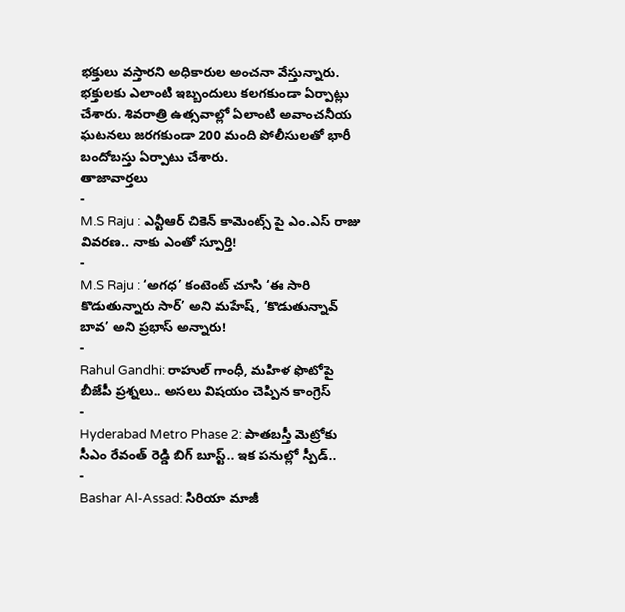భక్తులు వస్తారని అధికారుల అంచనా వేస్తున్నారు. భక్తులకు ఎలాంటి ఇబ్బందులు కలగకుండా ఏర్పాట్లు చేశారు. శివరాత్రి ఉత్సవాల్లో ఏలాంటి అవాంచనీయ ఘటనలు జరగకుండా 200 మంది పోలీసులతో భారీ బందోబస్తు ఏర్పాటు చేశారు.
తాజావార్తలు
-
M.S Raju : ఎన్టీఆర్ చికెన్ కామెంట్స్ పై ఎం.ఎస్ రాజు వివరణ.. నాకు ఎంతో స్పూర్తి!
-
M.S Raju : ‘అగధ’ కంటెంట్ చూసి ‘ఈ సారి కొడుతున్నారు సార్’ అని మహేష్, ‘కొడుతున్నావ్ బావ’ అని ప్రభాస్ అన్నారు!
-
Rahul Gandhi: రాహుల్ గాంధీ, మహిళ ఫొటోపై బీజేపీ ప్రశ్నలు.. అసలు విషయం చెప్పిన కాంగ్రెస్
-
Hyderabad Metro Phase 2: పాతబస్తీ మెట్రోకు సీఎం రేవంత్ రెడ్డి బిగ్ బూస్ట్.. ఇక పనుల్లో స్పీడ్..
-
Bashar Al-Assad: సిరియా మాజీ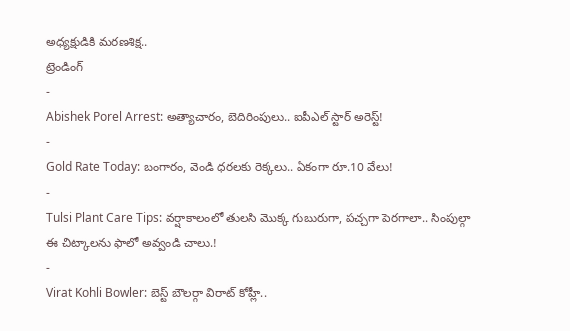అధ్యక్షుడికి మరణశిక్ష..
ట్రెండింగ్
-
Abishek Porel Arrest: అత్యాచారం, బెదిరింపులు.. ఐపీఎల్ స్టార్ అరెస్ట్!
-
Gold Rate Today: బంగారం, వెండి ధరలకు రెక్కలు.. ఏకంగా రూ.10 వేలు!
-
Tulsi Plant Care Tips: వర్షాకాలంలో తులసి మొక్క గుబురుగా, పచ్చగా పెరగాలా.. సింపుల్గా ఈ చిట్కాలను ఫాలో అవ్వండి చాలు.!
-
Virat Kohli Bowler: బెస్ట్ బౌలర్గా విరాట్ కోహ్లీ..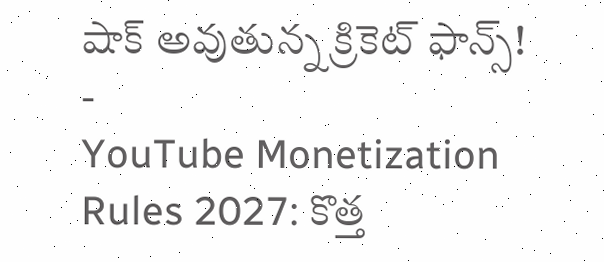షాక్ అవుతున్న క్రికెట్ ఫాన్స్!
-
YouTube Monetization Rules 2027: కొత్త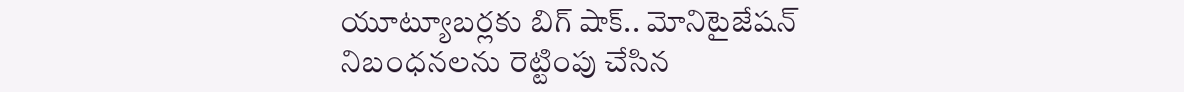యూట్యూబర్లకు బిగ్ షాక్.. మోనిటైజేషన్ నిబంధనలను రెట్టింపు చేసిన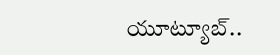యూట్యూబ్..